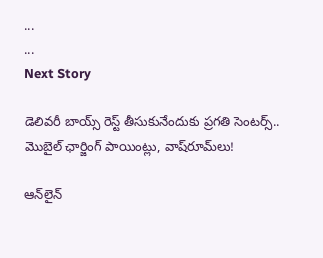...
...
Next Story

డెలివరీ బాయ్స్ రెస్ట్ తీసుకునేందుకు ప్రగతి సెంటర్స్.. మొబైల్ ఛార్జింగ్ పాయింట్లు, వాష్‌రూమ్‌లు!

ఆన్‌లైన్‌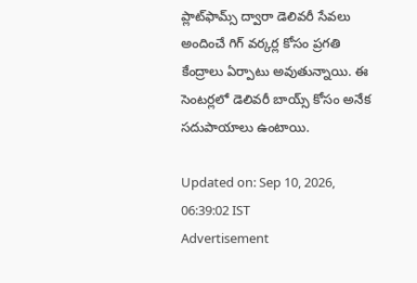ప్లాట్‌ఫామ్స్ ద్వారా డెలివరీ సేవలు అందించే గిగ్ వర్కర్ల కోసం ప్రగతి కేంద్రాలు ఏర్పాటు అవుతున్నాయి. ఈ సెంటర్లలో డెలివరీ బాయ్స్ కోసం అనేక సదుపాయాలు ఉంటాయి.

Updated on: Sep 10, 2026, 06:39:02 IST
Advertisement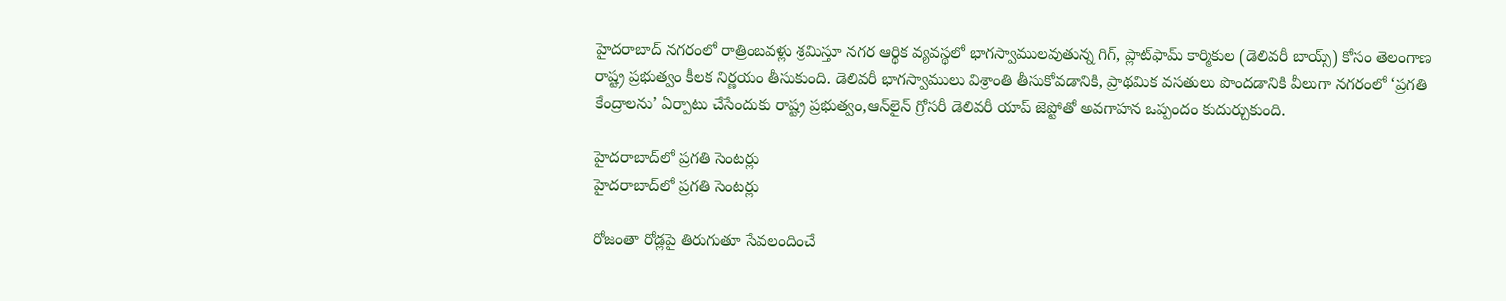హైదరాబాద్ నగరంలో రాత్రింబవళ్లు శ్రమిస్తూ నగర ఆర్థిక వ్యవస్థలో భాగస్వాములవుతున్న గిగ్, ప్లాట్‌ఫామ్ కార్మికుల (డెలివరీ బాయ్స్) కోసం తెలంగాణ రాష్ట్ర ప్రభుత్వం కీలక నిర్ణయం తీసుకుంది. డెలివరీ భాగస్వాములు విశ్రాంతి తీసుకోవడానికి, ప్రాథమిక వసతులు పొందడానికి వీలుగా నగరంలో ‘ప్రగతి కేంద్రాలను’ ఏర్పాటు చేసేందుకు రాష్ట్ర ప్రభుత్వం,ఆన్‌లైన్ గ్రోసరీ డెలివరీ యాప్‌ జెప్టోతో అవగాహన ఒప్పందం కుదుర్చుకుంది.

హైదరాబాద్‌లో ప్రగతి సెంటర్లు
హైదరాబాద్‌లో ప్రగతి సెంటర్లు

రోజంతా రోడ్లపై తిరుగుతూ సేవలందించే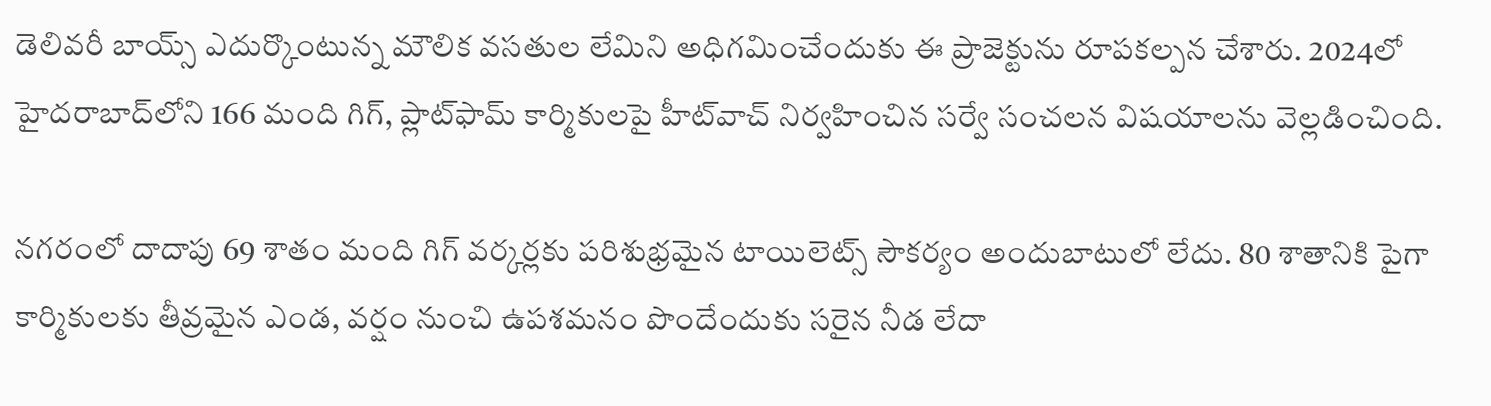డెలివరీ బాయ్స్ ఎదుర్కొంటున్న మౌలిక వసతుల లేమిని అధిగమించేందుకు ఈ ప్రాజెక్టును రూపకల్పన చేశారు. 2024లో హైదరాబాద్‌లోని 166 మంది గిగ్, ప్లాట్‌ఫామ్ కార్మికులపై హీట్‌వాచ్ నిర్వహించిన సర్వే సంచలన విషయాలను వెల్లడించింది.

నగరంలో దాదాపు 69 శాతం మంది గిగ్ వర్కర్లకు పరిశుభ్రమైన టాయిలెట్స్ సౌకర్యం అందుబాటులో లేదు. 80 శాతానికి పైగా కార్మికులకు తీవ్రమైన ఎండ, వర్షం నుంచి ఉపశమనం పొందేందుకు సరైన నీడ లేదా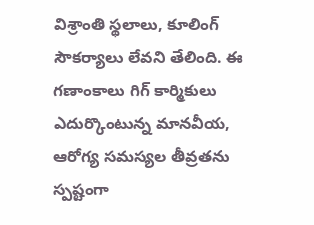విశ్రాంతి స్థలాలు, కూలింగ్ సౌకర్యాలు లేవని తేలింది. ఈ గణాంకాలు గిగ్ కార్మికులు ఎదుర్కొంటున్న మానవీయ, ఆరోగ్య సమస్యల తీవ్రతను స్పష్టంగా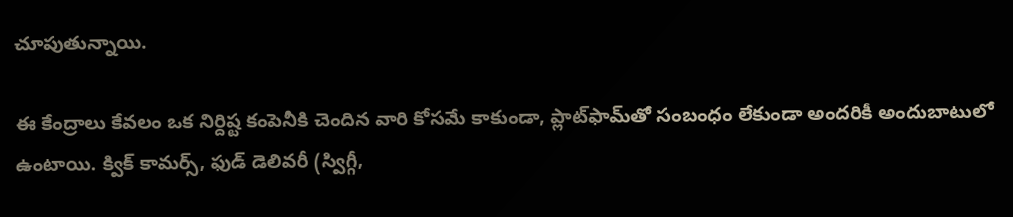చూపుతున్నాయి.

ఈ కేంద్రాలు కేవలం ఒక నిర్దిష్ట కంపెనీకి చెందిన వారి కోసమే కాకుండా, ప్లాట్‌ఫామ్‌తో సంబంధం లేకుండా అందరికీ అందుబాటులో ఉంటాయి. క్విక్ కామర్స్, ఫుడ్ డెలివరీ (స్విగ్గీ,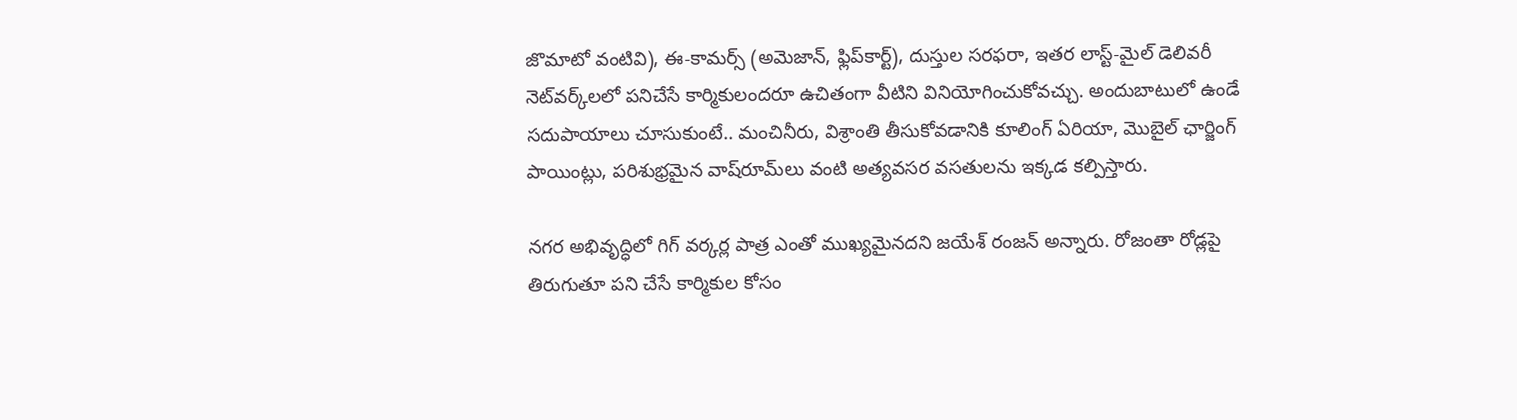జొమాటో వంటివి), ఈ-కామర్స్ (అమెజాన్, ఫ్లిప్‌కార్ట్), దుస్తుల సరఫరా, ఇతర లాస్ట్-మైల్ డెలివరీ నెట్‌వర్క్‌లలో పనిచేసే కార్మికులందరూ ఉచితంగా వీటిని వినియోగించుకోవచ్చు. అందుబాటులో ఉండే సదుపాయాలు చూసుకుంటే.. మంచినీరు, విశ్రాంతి తీసుకోవడానికి కూలింగ్ ఏరియా, మొబైల్ ఛార్జింగ్ పాయింట్లు, పరిశుభ్రమైన వాష్‌రూమ్‌లు వంటి అత్యవసర వసతులను ఇక్కడ కల్పిస్తారు.

నగర అభివృద్ధిలో గిగ్ వర్కర్ల పాత్ర ఎంతో ముఖ్యమైనదని జయేశ్ రంజన్ అన్నారు. రోజంతా రోడ్లపై తిరుగుతూ పని చేసే కార్మికుల కోసం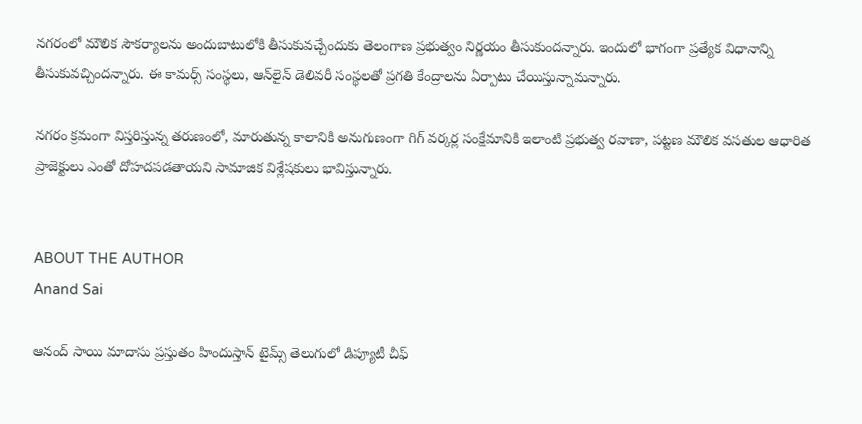నగరంలో మౌలిక సౌకర్యాలను అందుబాటులోకి తీసుకువచ్చేందుకు తెలంగాణ ప్రభుత్వం నిర్ణయం తీసుకుందన్నారు. ఇందులో భాగంగా ప్రత్యేక విధానాన్ని తీసుకువచ్చిందన్నారు. ఈ కామర్స్ సంస్థలు, ఆన్‌లైన్ డెలివరీ సంస్థలతో ప్రగతి కేంద్రాలను ఏర్పాటు చేయిస్తున్నామన్నారు.

నగరం క్రమంగా విస్తరిస్తున్న తరుణంలో, మారుతున్న కాలానికి అనుగుణంగా గిగ్ వర్కర్ల సంక్షేమానికి ఇలాంటి ప్రభుత్వ రవాణా, పట్టణ మౌలిక వసతుల ఆధారిత ప్రాజెక్టులు ఎంతో దోహదపడతాయని సామాజిక విశ్లేషకులు భావిస్తున్నారు.


ABOUT THE AUTHOR
Anand Sai

ఆనంద్ సాయి మాదాసు ప్రస్తుతం హిందుస్తాన్ టైమ్స్ తెలుగులో డిప్యూటీ చీఫ్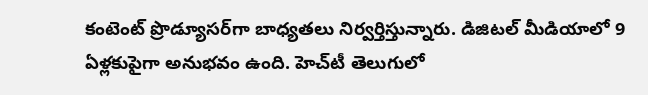కంటెంట్ ప్రొడ్యూసర్‌గా బాధ్యతలు నిర్వర్తిస్తున్నారు. డిజిటల్ మీడియాలో 9 ఏళ్లకుపైగా అనుభవం ఉంది. హెచ్‌టీ తెలుగులో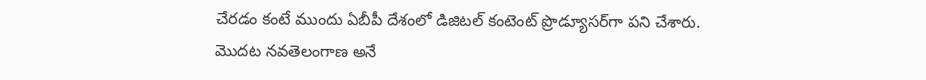చేరడం కంటే ముందు ఏబీపీ దేశంలో డిజిటల్ కంటెంట్ ప్రొడ్యూసర్‌గా పని చేశారు. మెుదట నవతెలంగాణ అనే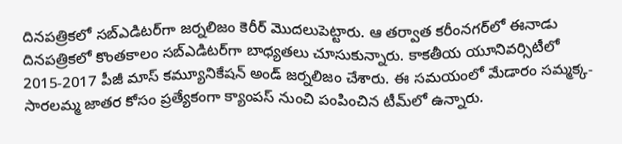దినపత్రికలో సబ్ఎడిటర్‌గా జర్నలిజం కెరీర్ మెుదలుపెట్టారు. ఆ తర్వాత కరీంనగర్‌లో ఈనాడు దినపత్రికలో కొంతకాలం సబ్‌ఎడిటర్‌గా బాధ్యతలు చూసుకున్నారు. కాకతీయ యూనివర్సిటీలో 2015-2017 పీజీ మాస్ కమ్యూనికేషన్ అండ్ జర్నలిజం చేశారు. ఈ సమయంలో మేడారం సమ్మక్క-సారలమ్మ జాతర కోసం ప్రత్యేకంగా క్యాంపస్ నుంచి పంపించిన టీమ్‌లో ఉన్నారు.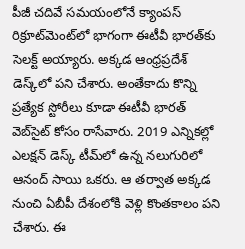పీజీ చదివే సమయంలోనే క్యాంపస్ రిక్రూట్‌మెంట్‌లో భాగంగా ఈటీవీ భారత్‌కు సెలక్ట్ అయ్యారు. అక్కడ ఆంధ్రప్రదేశ్‌ డెస్క్‌లో పని చేశారు. అంతేకాదు కొన్ని ప్రత్యేక స్టోరీలు కూడా ఈటీవీ భారత్ వెబ్‌సైట్ కోసం రాసేవారు. 2019 ఎన్నికల్లో ఎలక్షన్ డెస్క్‌ టీమ్‌లో ఉన్న నలుగురిలో ఆనంద్ సాయి ఒకరు. ఆ తర్వాత అక్కడ నుంచి ఏబీపీ దేశంలోకి వెళ్లి కొంతకాలం పని చేశారు. ఈ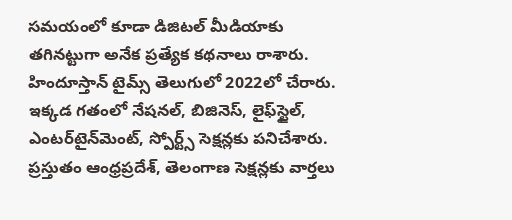సమయంలో కూడా డిజిటల్ మీడియాకు తగినట్టుగా అనేక ప్రత్యేక కథనాలు రాశారు. హిందూస్తాన్ టైమ్స్‌ తెలుగులో 2022లో చేరారు. ఇక్కడ గతంలో నేషనల్, బిజినెస్, లైఫ్‌స్టైల్, ఎంటర్‌టైన్‌మెంట్‌, స్పోర్ట్స్‌ సెక్షన్లకు పనిచేశారు. ప్రస్తుతం ఆంధ్రప్రదేశ్, తెలంగాణ సెక్షన్లకు వార్తలు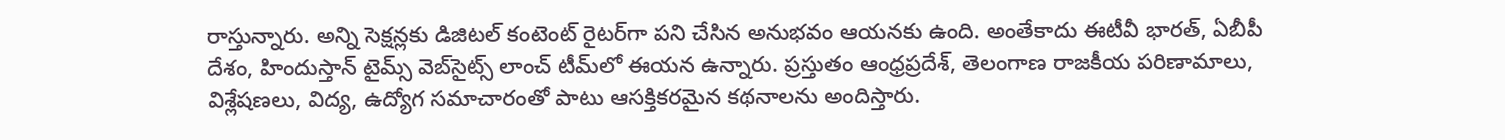రాస్తున్నారు. అన్ని సెక్షన్లకు డిజిటల్ కంటెంట్ రైటర్‌గా పని చేసిన అనుభవం ఆయనకు ఉంది. అంతేకాదు ఈటీవీ భారత్, ఏబీపీ దేశం, హిందుస్తాన్ టైమ్స్ వెబ్‌సైట్స్ లాంచ్ టీమ్‌లో ఈయన ఉన్నారు. ప్రస్తుతం ఆంధ్రప్రదేశ్, తెలంగాణ రాజకీయ పరిణామాలు, విశ్లేషణలు, విద్య, ఉద్యోగ సమాచారంతో పాటు ఆసక్తికరమైన కథనాలను అందిస్తారు.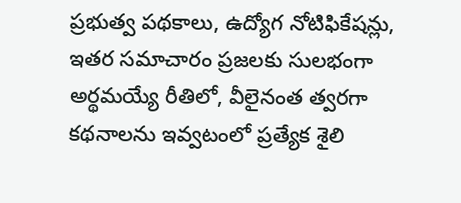ప్రభుత్వ పథకాలు, ఉద్యోగ నోటిఫికేషన్లు, ఇతర సమాచారం ప్రజలకు సులభంగా అర్థమయ్యే రీతిలో, వీలైనంత త్వరగా కథనాలను ఇవ్వటంలో ప్రత్యేక శైలి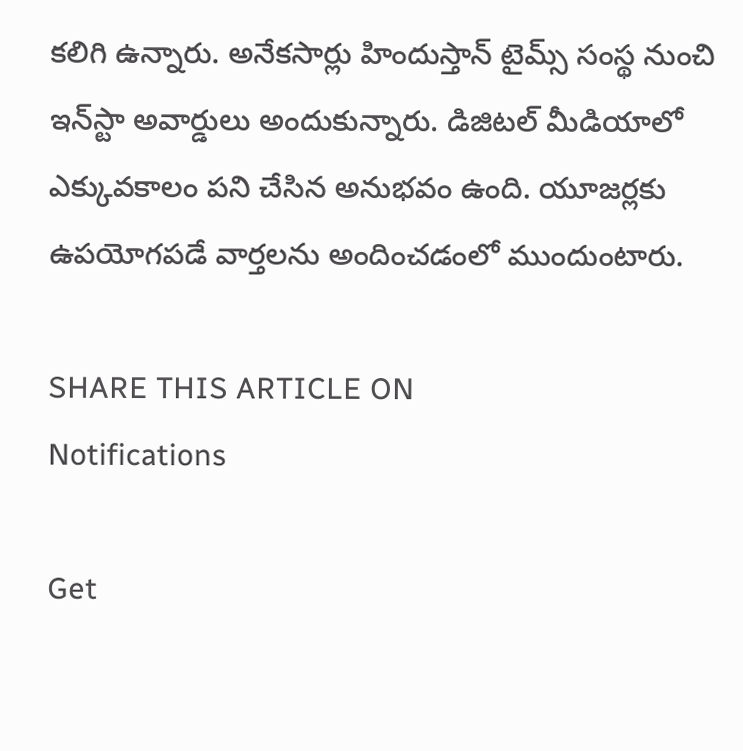కలిగి ఉన్నారు. అనేకసార్లు హిందుస్తాన్ టైమ్స్ సంస్థ నుంచి ఇన్‌స్టా అవార్డులు అందుకున్నారు. డిజిటల్ మీడియాలో ఎక్కువకాలం పని చేసిన అనుభవం ఉంది. యూజర్లకు ఉపయోగపడే వార్తలను అందించడంలో ముందుంటారు.

SHARE THIS ARTICLE ON
Notifications

Get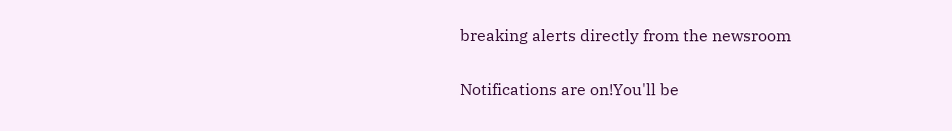breaking alerts directly from the newsroom

Notifications are on!You'll be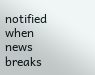notified when news breaks